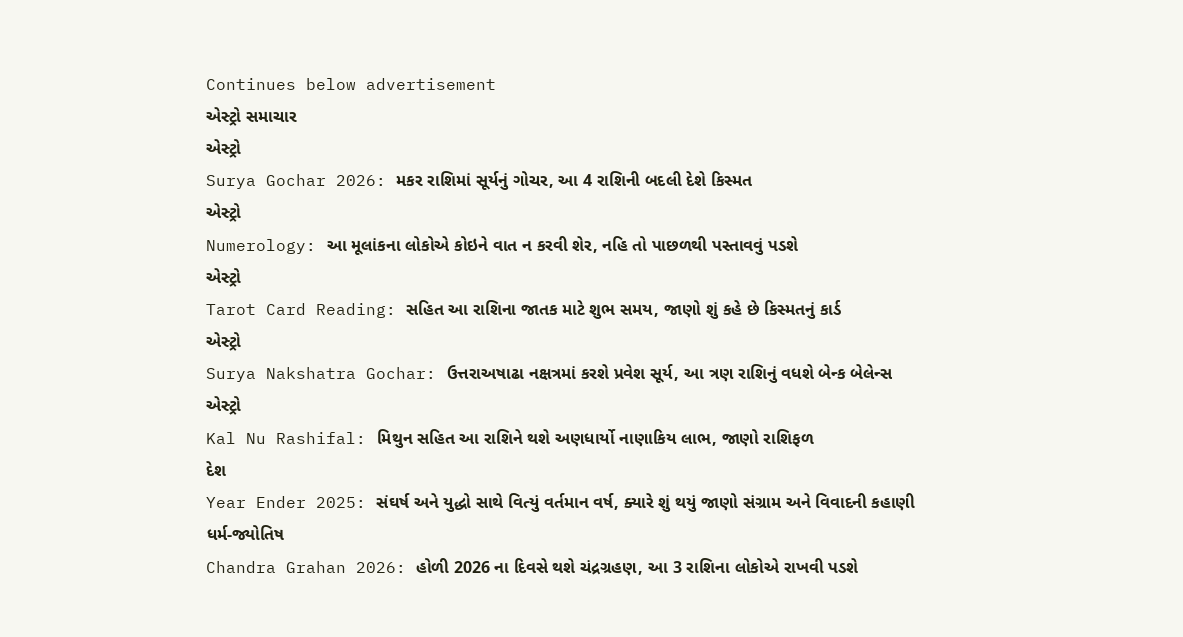Continues below advertisement
એસ્ટ્રો સમાચાર
એસ્ટ્રો
Surya Gochar 2026: મકર રાશિમાં સૂર્યનું ગોચર, આ 4 રાશિની બદલી દેશે કિસ્મત
એસ્ટ્રો
Numerology: આ મૂલાંકના લોકોએ કોઇને વાત ન કરવી શેર, નહિ તો પાછળથી પસ્તાવવું પડશે
એસ્ટ્રો
Tarot Card Reading: સહિત આ રાશિના જાતક માટે શુભ સમય, જાણો શું કહે છે કિસ્મતનું કાર્ડ
એસ્ટ્રો
Surya Nakshatra Gochar: ઉત્તરાઅષાઢા નક્ષત્રમાં કરશે પ્રવેશ સૂર્ય, આ ત્રણ રાશિનું વધશે બેન્ક બેલેન્સ
એસ્ટ્રો
Kal Nu Rashifal: મિથુન સહિત આ રાશિને થશે અણધાર્યો નાણાકિય લાભ, જાણો રાશિફળ
દેશ
Year Ender 2025: સંઘર્ષ અને યુદ્ધો સાથે વિત્યું વર્તમાન વર્ષ, ક્યારે શું થયું જાણો સંગ્રામ અને વિવાદની કહાણી
ધર્મ-જ્યોતિષ
Chandra Grahan 2026: હોળી 2026 ના દિવસે થશે ચંદ્રગ્રહણ, આ 3 રાશિના લોકોએ રાખવી પડશે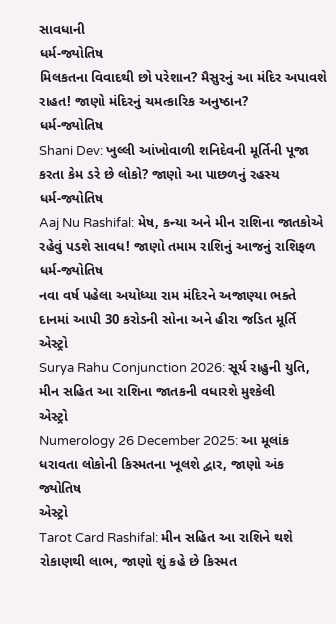સાવધાની
ધર્મ-જ્યોતિષ
મિલકતના વિવાદથી છો પરેશાન? મૈસુરનું આ મંદિર અપાવશે રાહત! જાણો મંદિરનું ચમત્કારિક અનુષ્ઠાન?
ધર્મ-જ્યોતિષ
Shani Dev: ખુલ્લી આંખોવાળી શનિદેવની મૂર્તિની પૂજા કરતા કેમ ડરે છે લોકો? જાણો આ પાછળનું રહસ્ય
ધર્મ-જ્યોતિષ
Aaj Nu Rashifal: મેષ, કન્યા અને મીન રાશિના જાતકોએ રહેવું પડશે સાવધ! જાણો તમામ રાશિનું આજનું રાશિફળ
ધર્મ-જ્યોતિષ
નવા વર્ષ પહેલા અયોધ્યા રામ મંદિરને અજાણ્યા ભક્તે દાનમાં આપી 30 કરોડની સોના અને હીરા જડિત મૂર્તિ
એસ્ટ્રો
Surya Rahu Conjunction 2026: સૂર્ય રાહુની યુતિ, મીન સહિત આ રાશિના જાતકની વધારશે મુશ્કેલી
એસ્ટ્રો
Numerology 26 December 2025: આ મૂલાંક ધરાવતા લોકોની કિસ્મતના ખૂલશે દ્વાર, જાણો અંક જ્યોતિષ
એસ્ટ્રો
Tarot Card Rashifal: મીન સહિત આ રાશિને થશે રોકાણથી લાભ, જાણો શું કહે છે કિસ્મત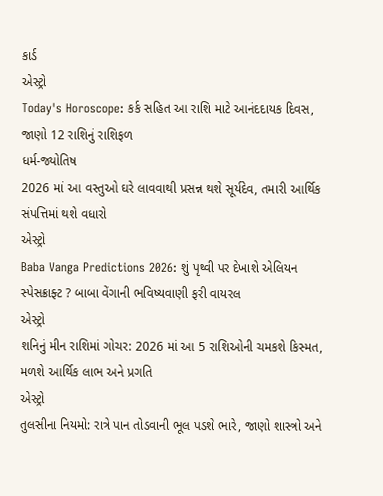કાર્ડ
એસ્ટ્રો
Today's Horoscope: કર્ક સહિત આ રાશિ માટે આનંદદાયક દિવસ, જાણો 12 રાશિનું રાશિફળ
ધર્મ-જ્યોતિષ
2026 માં આ વસ્તુઓ ઘરે લાવવાથી પ્રસન્ન થશે સૂર્યદેવ, તમારી આર્થિક સંપત્તિમાં થશે વધારો
એસ્ટ્રો
Baba Vanga Predictions 2026: શું પૃથ્વી પર દેખાશે એલિયન સ્પેસક્રાફ્ટ ? બાબા વેંગાની ભવિષ્યવાણી ફરી વાયરલ
એસ્ટ્રો
શનિનું મીન રાશિમાં ગોચર: 2026 માં આ 5 રાશિઓની ચમકશે કિસ્મત, મળશે આર્થિક લાભ અને પ્રગતિ
એસ્ટ્રો
તુલસીના નિયમો: રાત્રે પાન તોડવાની ભૂલ પડશે ભારે, જાણો શાસ્ત્રો અને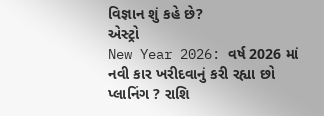વિજ્ઞાન શું કહે છે?
એસ્ટ્રો
New Year 2026: વર્ષ 2026 માં નવી કાર ખરીદવાનું કરી રહ્યા છો પ્લાનિંગ ? રાશિ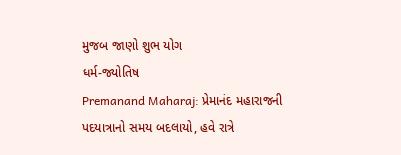મુજબ જાણો શુભ યોગ
ધર્મ-જ્યોતિષ
Premanand Maharaj: પ્રેમાનંદ મહારાજની પદયાત્રાનો સમય બદલાયો, હવે રાત્રે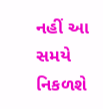નહીં આ સમયે નિકળશે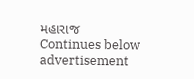મહારાજ
Continues below advertisement